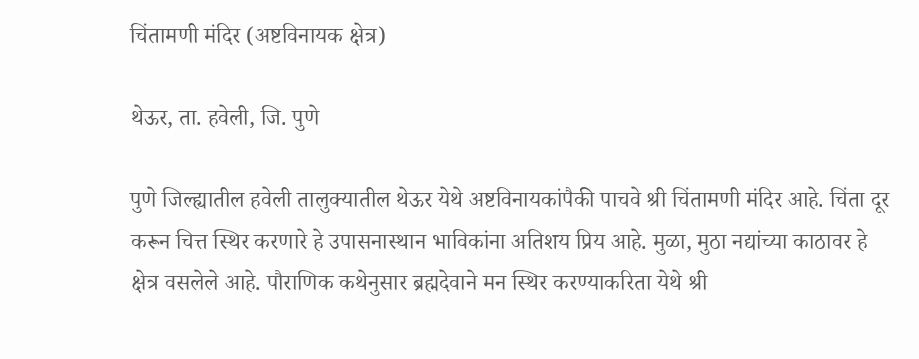चिंतामणी मंदिर (अष्टविनायक क्षेत्र)

थेऊर, ता. हवेली, जि. पुणे

पुणे जिल्ह्यातील हवेली तालुक्यातील थेऊर येथे अष्टविनायकांपैकी पाचवे श्री चिंतामणी मंदिर आहे. चिंता दूर करून चित्त स्थिर करणारे हे उपासनास्थान भाविकांना अतिशय प्रिय आहे. मुळा, मुठा नद्यांच्या काठावर हे क्षेत्र वसलेले आहे. पौराणिक कथेनुसार ब्रह्मदेवाने मन स्थिर करण्याकरिता येथे श्री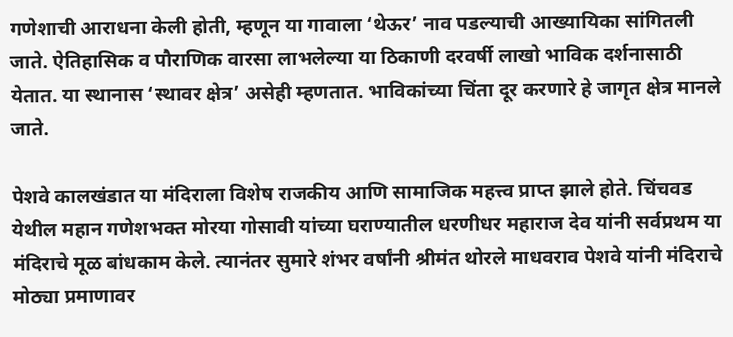गणेशाची आराधना केली होती, म्हणून या गावाला ‘थेऊर’ नाव पडल्याची आख्यायिका सांगितली जाते. ऐतिहासिक व पौराणिक वारसा लाभलेल्या या ठिकाणी दरवर्षी लाखो भाविक दर्शनासाठी येतात. या स्थानास ‘स्थावर क्षेत्र’ असेही म्हणतात. भाविकांच्या चिंता दूर करणारे हे जागृत क्षेत्र मानले जाते.

पेशवे कालखंडात या मंदिराला विशेष राजकीय आणि सामाजिक महत्त्व प्राप्त झाले होते. चिंचवड येथील महान गणेशभक्त मोरया गोसावी यांच्या घराण्यातील धरणीधर महाराज देव यांनी सर्वप्रथम या मंदिराचे मूळ बांधकाम केले. त्यानंतर सुमारे शंभर वर्षांनी श्रीमंत थोरले माधवराव पेशवे यांनी मंदिराचे मोठ्या प्रमाणावर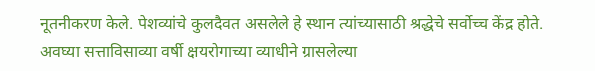नूतनीकरण केले. पेशव्यांचे कुलदैवत असलेले हे स्थान त्यांच्यासाठी श्रद्धेचे सर्वोच्च केंद्र होते. अवघ्या सत्ताविसाव्या वर्षी क्षयरोगाच्या व्याधीने ग्रासलेल्या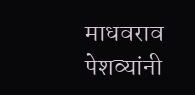माधवराव पेशव्यांनी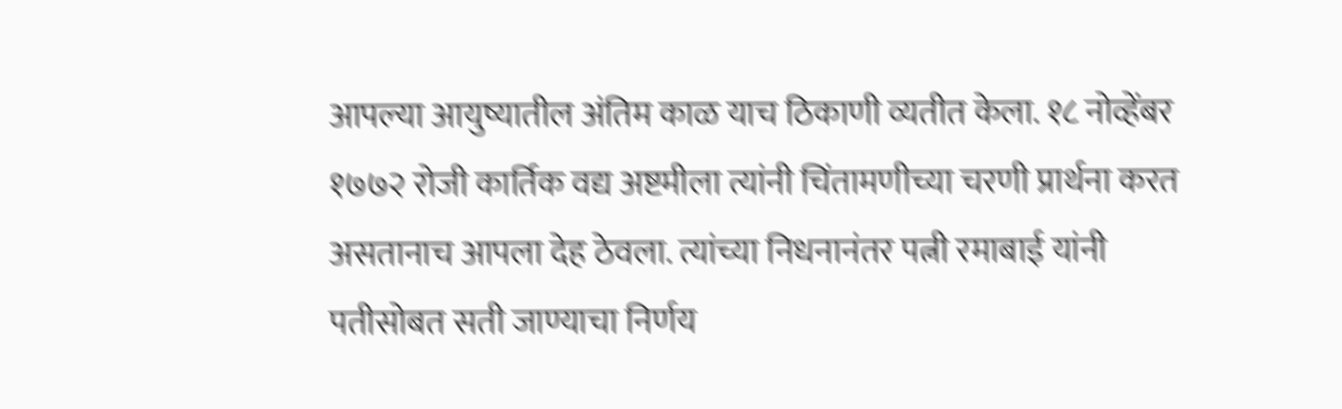आपल्या आयुष्यातील अंतिम काळ याच ठिकाणी व्यतीत केला. १८ नोव्हेंबर १७७२ रोजी कार्तिक वद्य अष्टमीला त्यांनी चिंतामणीच्या चरणी प्रार्थना करत असतानाच आपला देह ठेवला. त्यांच्या निधनानंतर पत्नी रमाबाई यांनी पतीसोबत सती जाण्याचा निर्णय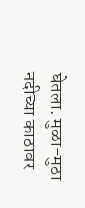घेतला. मुळा-मुठा नदीच्या काठावर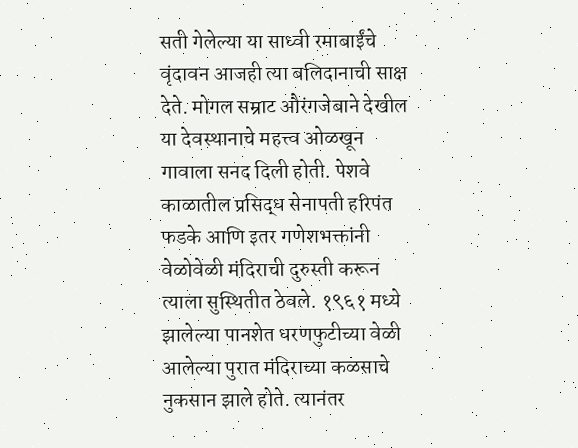सती गेलेल्या या साध्वी रमाबाईंचे वृंदावन आजही त्या बलिदानाची साक्ष देते. मोगल सम्राट औरंगजेबाने देखील या देवस्थानाचे महत्त्व ओळखून गावाला सनद दिली होती. पेशवे काळातील प्रसिद्ध सेनापती हरिपंत फडके आणि इतर गणेशभक्तांनी वेळोवेळी मंदिराची दुरुस्ती करून त्याला सुस्थितीत ठेवले. १९६१ मध्ये झालेल्या पानशेत धरणफुटीच्या वेळी आलेल्या पुरात मंदिराच्या कळसाचे नुकसान झाले होते. त्यानंतर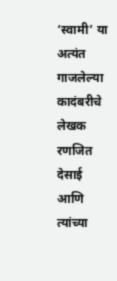‘स्वामी’ या अत्यंत गाजलेल्या कादंबरीचे लेखक रणजित देसाई आणि त्यांच्या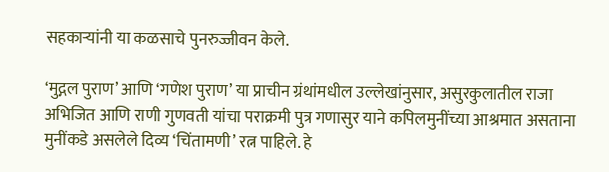सहकाऱ्यांनी या कळसाचे पुनरुज्जीवन केले.

‘मुद्गल पुराण’ आणि ‘गणेश पुराण’ या प्राचीन ग्रंथांमधील उल्लेखांनुसार, असुरकुलातील राजा अभिजित आणि राणी गुणवती यांचा पराक्रमी पुत्र गणासुर याने कपिलमुनींच्या आश्रमात असताना मुनींकडे असलेले दिव्य ‘चिंतामणी’ रत्न पाहिले. हे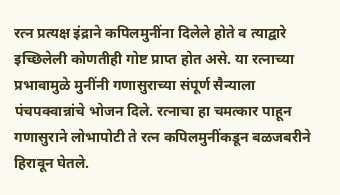रत्न प्रत्यक्ष इंद्राने कपिलमुनींना दिलेले होते व त्याद्वारे इच्छिलेली कोणतीही गोष्ट प्राप्त होत असे. या रत्नाच्या प्रभावामुळे मुनींनी गणासुराच्या संपूर्ण सैन्याला पंचपक्वान्नांचे भोजन दिले. रत्नाचा हा चमत्कार पाहून गणासुराने लोभापोटी ते रत्न कपिलमुनींकडून बळजबरीने हिरावून घेतले.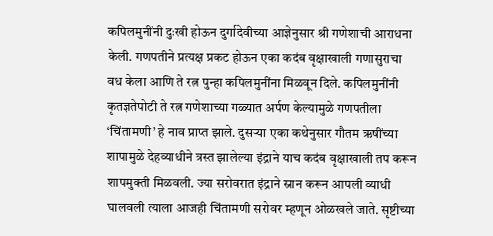कपिलमुनींनी दुःखी होऊन दुर्गादेवीच्या आज्ञेनुसार श्री गणेशाची आराधना केली. गणपतीने प्रत्यक्ष प्रकट होऊन एका कदंब वृक्षाखाली गणासुराचा वध केला आणि ते रत्न पुन्हा कपिलमुनींना मिळवून दिले. कपिलमुनींनी कृतज्ञतेपोटी ते रत्न गणेशाच्या गळ्यात अर्पण केल्यामुळे गणपतीला ‘चिंतामणी’ हे नाव प्राप्त झाले. दुसऱ्या एका कथेनुसार गौतम ऋषींच्या शापामुळे देहव्याधीने त्रस्त झालेल्या इंद्राने याच कदंब वृक्षाखाली तप करून शापमुक्ती मिळवली. ज्या सरोवरात इंद्राने स्नान करून आपली व्याधी घालवली त्याला आजही चिंतामणी सरोवर म्हणून ओळखले जाते. सृष्टीच्या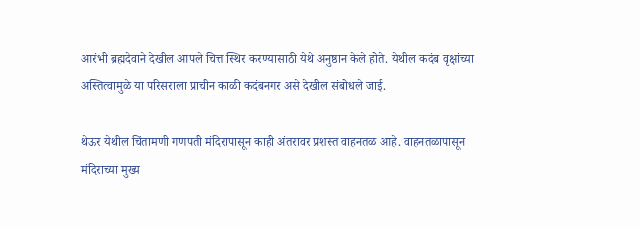आरंभी ब्रह्मदेवाने देखील आपले चित्त स्थिर करण्यासाठी येथे अनुष्ठान केले होते. येथील कदंब वृक्षांच्या अस्तित्वामुळे या परिसराला प्राचीन काळी कदंबनगर असे देखील संबोधले जाई.

थेऊर येथील चिंतामणी गणपती मंदिरापासून काही अंतरावर प्रशस्त वाहनतळ आहे. वाहनतळापासून मंदिराच्या मुख्य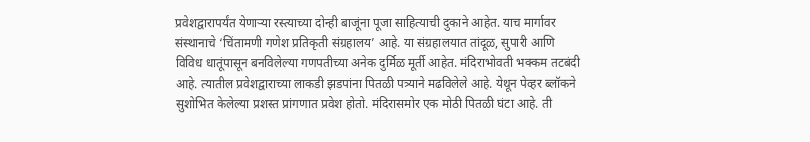प्रवेशद्वारापर्यंत येणाऱ्या रस्त्याच्या दोन्ही बाजूंना पूजा साहित्याची दुकाने आहेत. याच मार्गावर संस्थानाचे ‘चिंतामणी गणेश प्रतिकृती संग्रहालय’ आहे. या संग्रहालयात तांदूळ, सुपारी आणि विविध धातूंपासून बनविलेल्या गणपतीच्या अनेक दुर्मिळ मूर्ती आहेत. मंदिराभोवती भक्कम तटबंदी आहे. त्यातील प्रवेशद्वाराच्या लाकडी झडपांना पितळी पत्र्याने मढविलेले आहे. येथून पेव्हर ब्लॉकने सुशोभित केलेल्या प्रशस्त प्रांगणात प्रवेश होतो. मंदिरासमोर एक मोठी पितळी घंटा आहे. ती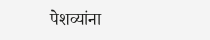पेशव्यांना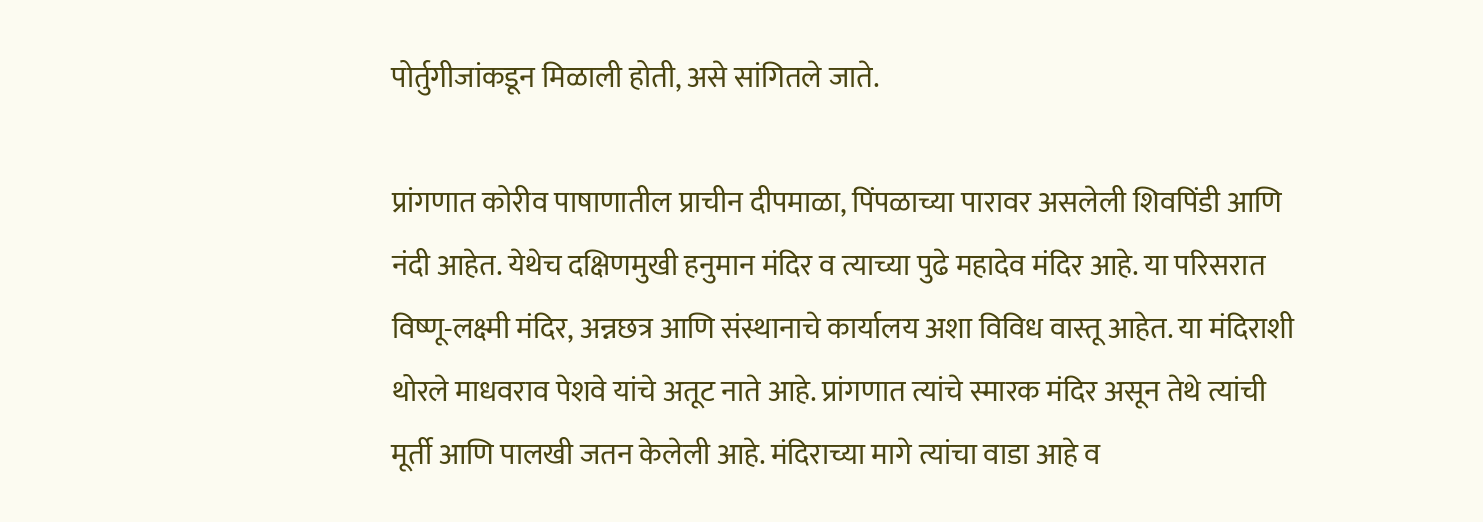पोर्तुगीजांकडून मिळाली होती, असे सांगितले जाते.

प्रांगणात कोरीव पाषाणातील प्राचीन दीपमाळा, पिंपळाच्या पारावर असलेली शिवपिंडी आणि नंदी आहेत. येथेच दक्षिणमुखी हनुमान मंदिर व त्याच्या पुढे महादेव मंदिर आहे. या परिसरात विष्णू-लक्ष्मी मंदिर, अन्नछत्र आणि संस्थानाचे कार्यालय अशा विविध वास्तू आहेत. या मंदिराशी थोरले माधवराव पेशवे यांचे अतूट नाते आहे. प्रांगणात त्यांचे स्मारक मंदिर असून तेथे त्यांची मूर्ती आणि पालखी जतन केलेली आहे. मंदिराच्या मागे त्यांचा वाडा आहे व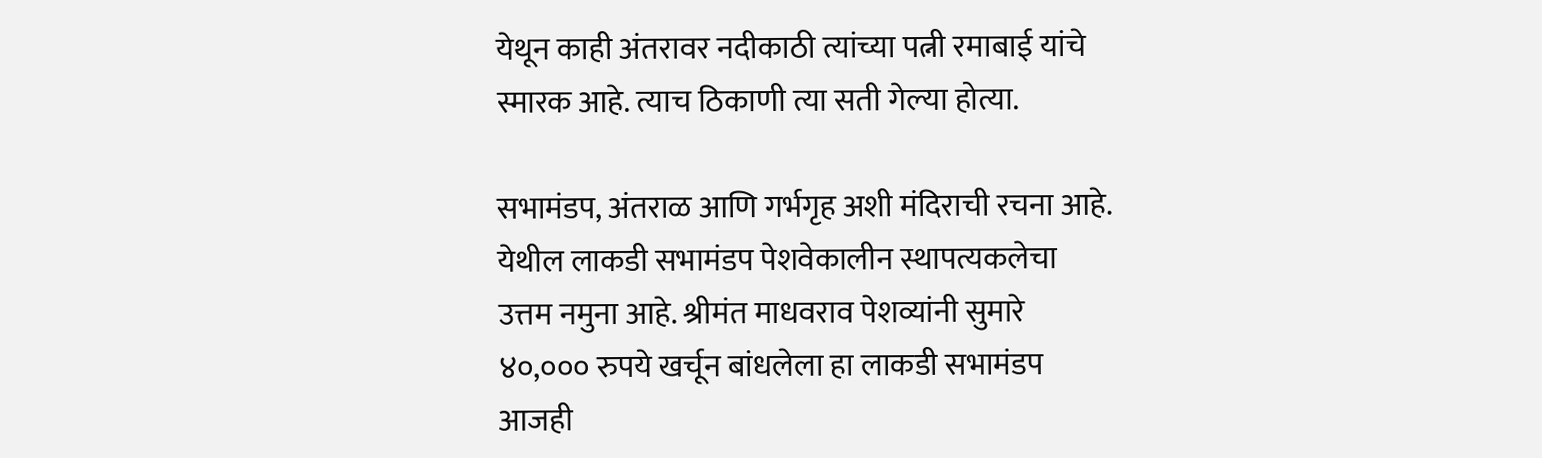येथून काही अंतरावर नदीकाठी त्यांच्या पत्नी रमाबाई यांचे स्मारक आहे. त्याच ठिकाणी त्या सती गेल्या होत्या.

सभामंडप, अंतराळ आणि गर्भगृह अशी मंदिराची रचना आहे. येथील लाकडी सभामंडप पेशवेकालीन स्थापत्यकलेचा उत्तम नमुना आहे. श्रीमंत माधवराव पेशव्यांनी सुमारे ४०,००० रुपये खर्चून बांधलेला हा लाकडी सभामंडप आजही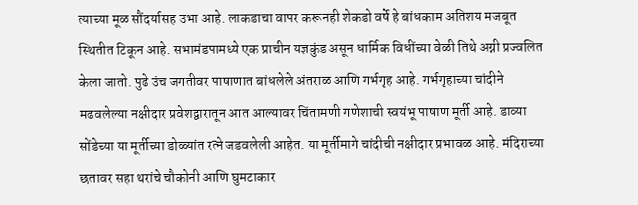त्याच्या मूळ सौंदर्यासह उभा आहे. लाकडाचा वापर करूनही शेकडो वर्षे हे बांधकाम अतिशय मजबूत स्थितीत टिकून आहे. सभामंडपामध्ये एक प्राचीन यज्ञकुंड असून धार्मिक विधींच्या वेळी तिथे अग्नी प्रज्वलित केला जातो. पुढे उंच जगतीवर पाषाणात बांधलेले अंतराळ आणि गर्भगृह आहे. गर्भगृहाच्या चांदीने मढवलेल्या नक्षीदार प्रवेशद्वारातून आत आल्यावर चिंतामणी गणेशाची स्वयंभू पाषाण मूर्ती आहे. डाव्या सोंडेच्या या मूर्तीच्या डोळ्यांत रत्ने जडवलेली आहेत. या मूर्तीमागे चांदीची नक्षीदार प्रभावळ आहे. मंदिराच्या छतावर सहा थरांचे चौकोनी आणि घुमटाकार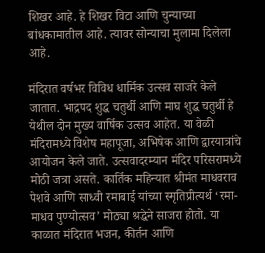शिखर आहे. हे शिखर विटा आणि चुन्याच्या बांधकामातील आहे. त्यावर सोन्याचा मुलामा दिलेला आहे.

मंदिरात वर्षभर विविध धार्मिक उत्सव साजरे केले जातात. भाद्रपद शुद्ध चतुर्थी आणि माघ शुद्ध चतुर्थी हे येथील दोन मुख्य वार्षिक उत्सव आहेत. या वेळी मंदिरामध्ये विशेष महापूजा, अभिषेक आणि द्वारयात्रांचे आयोजन केले जाते. उत्सवादरम्यान मंदिर परिसरामध्ये मोठी जत्रा असते. कार्तिक महिन्यात श्रीमंत माधवराव पेशवे आणि साध्वी रमाबाई यांच्या स्मृतिप्रीत्यर्थ ‘रमा-माधव पुण्योत्सव’ मोठ्या श्रद्धेने साजरा होतो. या काळात मंदिरात भजन, कीर्तन आणि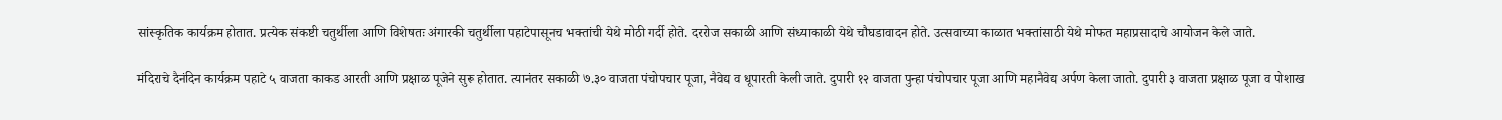सांस्कृतिक कार्यक्रम होतात. प्रत्येक संकष्टी चतुर्थीला आणि विशेषतः अंगारकी चतुर्थीला पहाटेपासूनच भक्तांची येथे मोठी गर्दी होते. दररोज सकाळी आणि संध्याकाळी येथे चौघडावादन होते. उत्सवाच्या काळात भक्तांसाठी येथे मोफत महाप्रसादाचे आयोजन केले जाते.

मंदिराचे दैनंदिन कार्यक्रम पहाटे ५ वाजता काकड आरती आणि प्रक्षाळ पूजेने सुरू होतात. त्यानंतर सकाळी ७.३० वाजता पंचोपचार पूजा, नैवेद्य व धूपारती केली जाते. दुपारी १२ वाजता पुन्हा पंचोपचार पूजा आणि महानैवेद्य अर्पण केला जातो. दुपारी ३ वाजता प्रक्षाळ पूजा व पोशाख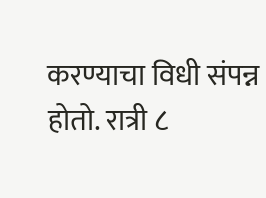करण्याचा विधी संपन्न होतो. रात्री ८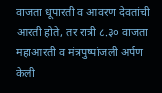वाजता धूपारती व आवरण देवतांची आरती होते, तर रात्री ८.३० वाजता महाआरती व मंत्रपुष्पांजली अर्पण केली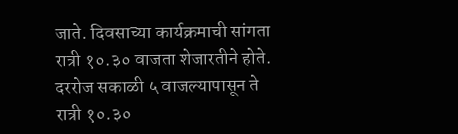जाते. दिवसाच्या कार्यक्रमाची सांगता रात्री १०.३० वाजता शेजारतीने होते. दररोज सकाळी ५ वाजल्यापासून ते रात्री १०.३०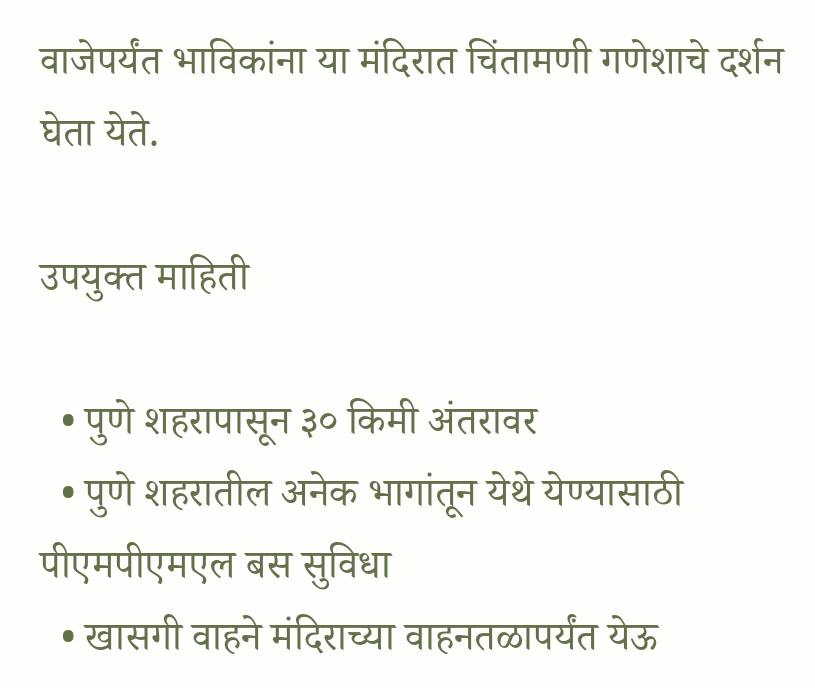वाजेपर्यंत भाविकांना या मंदिरात चिंतामणी गणेशाचे दर्शन घेता येते.

उपयुक्त माहिती

  • पुणे शहरापासून ३० किमी अंतरावर
  • पुणे शहरातील अनेक भागांतून येथे येण्यासाठी पीएमपीएमएल बस सुविधा
  • खासगी वाहने मंदिराच्या वाहनतळापर्यंत येऊ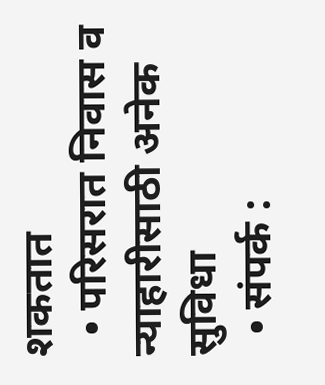शकतात
  • परिसरात निवास व न्याहारीसाठी अनेक सुविधा
  • संपर्क :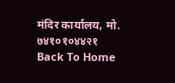मंदिर कार्यालय, मो. ७४१०१०४४२१
Back To Home